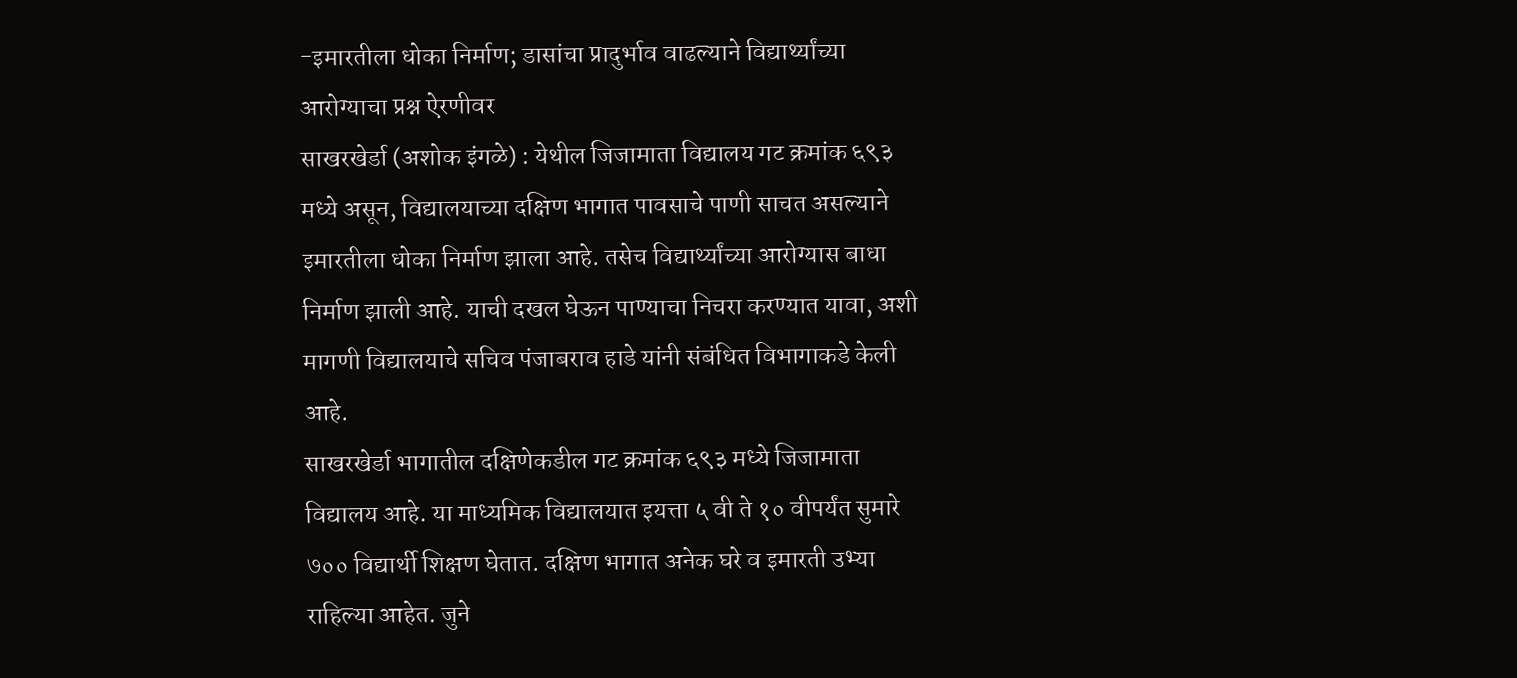-इमारतीला धोका निर्माण; डासांचा प्रादुर्भाव वाढल्याने विद्यार्थ्यांच्या आरोग्याचा प्रश्न ऐरणीवर
साखरखेर्डा (अशोक इंगळे) : येथील जिजामाता विद्यालय गट क्रमांक ६९३ मध्ये असून, विद्यालयाच्या दक्षिण भागात पावसाचे पाणी साचत असल्याने इमारतीला धोका निर्माण झाला आहे. तसेच विद्यार्थ्यांच्या आरोग्यास बाधा निर्माण झाली आहे. याची दखल घेऊन पाण्याचा निचरा करण्यात यावा, अशी मागणी विद्यालयाचे सचिव पंजाबराव हाडे यांनी संबंधित विभागाकडे केली आहे.
साखरखेर्डा भागातील दक्षिणेकडील गट क्रमांक ६९३ मध्ये जिजामाता विद्यालय आहे. या माध्यमिक विद्यालयात इयत्ता ५ वी ते १० वीपर्यंत सुमारे ७०० विद्यार्थी शिक्षण घेतात. दक्षिण भागात अनेक घरे व इमारती उभ्या राहिल्या आहेत. जुने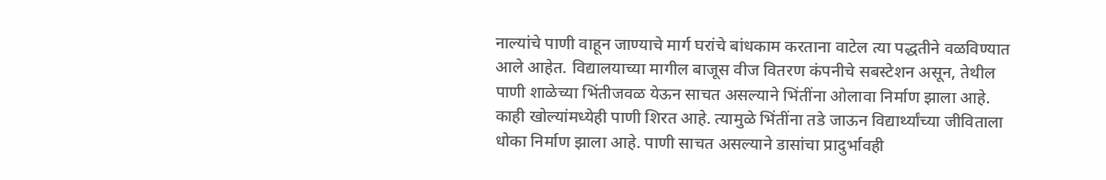नाल्यांचे पाणी वाहून जाण्याचे मार्ग घरांचे बांधकाम करताना वाटेल त्या पद्धतीने वळविण्यात आले आहेत. विद्यालयाच्या मागील बाजूस वीज वितरण कंपनीचे सबस्टेशन असून, तेथील पाणी शाळेच्या भिंतीजवळ येऊन साचत असल्याने भिंतींना ओलावा निर्माण झाला आहे. काही खोल्यांमध्येही पाणी शिरत आहे. त्यामुळे भिंतींना तडे जाऊन विद्यार्थ्यांच्या जीविताला धोका निर्माण झाला आहे. पाणी साचत असल्याने डासांचा प्रादुर्भावही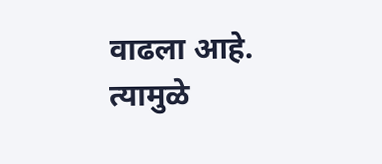वाढला आहे. त्यामुळे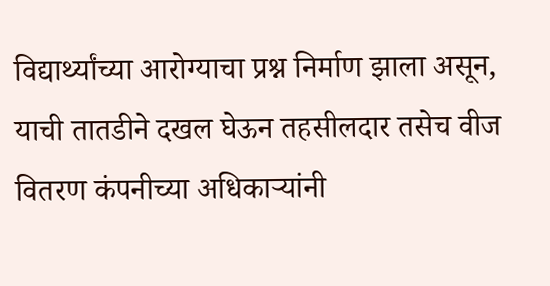विद्यार्थ्यांच्या आरोग्याचा प्रश्न निर्माण झाला असून, याची तातडीने दखल घेऊन तहसीलदार तसेच वीज वितरण कंपनीच्या अधिकाऱ्यांनी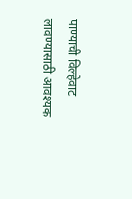पाण्याची विल्हेवाट लावण्यासाठी आवश्यक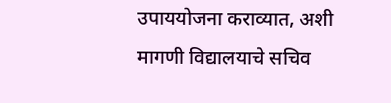उपाययोजना कराव्यात, अशी मागणी विद्यालयाचे सचिव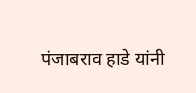पंजाबराव हाडे यांनी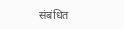संबंधित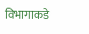विभागाकडे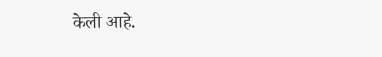केली आहे.